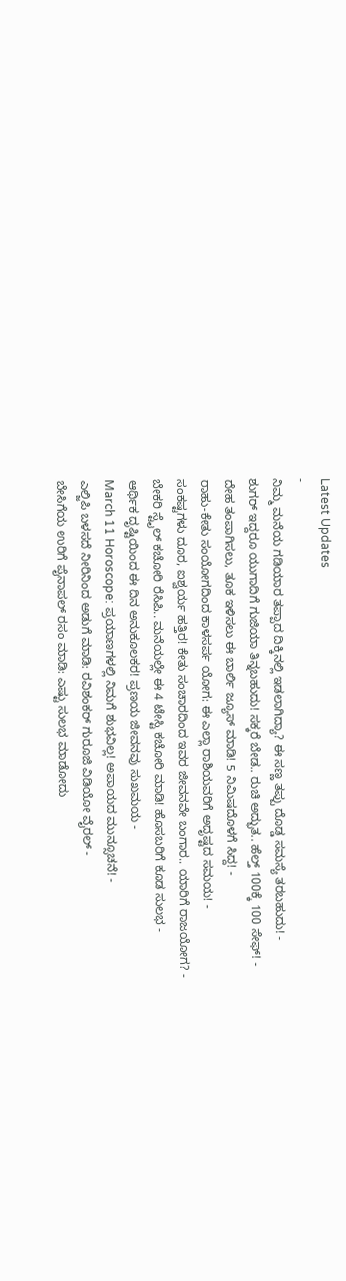Latest Updates
-
ನಿಮ್ಮ ಮನೆಯ ಗಡಿಯಾರ ತಪ್ಪಾದ ದಿಕ್ಕಿನಲ್ಲಿ ಇಡಲಾಗಿದ್ಯಾ? ಈ ಸಣ್ಣ ತಪ್ಪು ದೊಡ್ಡ ಸಮಸ್ಯೆ ತರಬಹುದು! -
ಶುಗರ್ ಇದ್ದರೂ ಯುಗಾದಿಗೆ ಗುಜಿಯಾ ತಿನ್ನಬಹುದು! ಸಕ್ಕರೆ ಬೇಡ.. ರುಚಿ ಅದ್ಭುತ.. ಹೆಲ್ತ್ 100ಕ್ಕೆ 100 ಸೇಫ್! -
ದೇಹ ತಂಪಾಗಿಸಲು, ತೂಕ ಇಳಿಸಲು ಈ ಬಾರ್ಲಿ ಜ್ಯೂಸ್ ಮಾಡಿ! 5 ನಿಮಿಷದೊಳಗೆ ಸಿದ್ದ! -
ರಾಹು-ಕೇತು ಸಂಯೋಗದಿಂದ ಕಾಳಸರ್ಪ ಯೋಗ: ಈ ಎಲ್ಲಾ ರಾಶಿಯವರಿಗೆ ಅದೃಷ್ಟದ ಸಮಯ! -
ಸಂಕಷ್ಟಗಳು ದೂರ, ಐಶ್ವರ್ಯ ಹತ್ತಿರ! ಕೇತು ಸಂಚಾರದಿಂದ ಇವರ ಜೀವನವೇ ಬಂಗಾರ.. ಯಾರಿಗೆ ರಾಜಯೋಗ? -
ಬೇಕರಿ ಸ್ಟೈಲ್ ಕಚೋರಿ ರೆಸಿಪಿ.. ಮನೆಯಲ್ಲೇ ಈ 4 ಟೇಸ್ಟಿ ಕಚೋರಿ ಮಾಡಿ! ಹೊಸಬರಿಗೆ ಕೂಡ ಸುಲಭ -
ಆರ್ಥಿಕ ದೃಷ್ಟಿಯಿಂದ ಈ ದಿನ ಅನುಕೂಲಕರ! ಪ್ರಣಯ ಜೀವನವು ಸುಖಮಯ -
March 11 Horoscope: ಪ್ರಯಾಣಗಳಲ್ಲಿ ನಿಮಗೆ ಶುಭವಿಲ್ಲ! ಅಪಾಯದ ಮುನ್ಸೂಚನೆ! -
ಎಲ್ಜಿಪಿ ಬಳಸದೆ ನೀರಿನಿಂದ ಅಡುಗೆ ಮಾಡಿ: ರವಿಶಂಕರ್ ಗುರೂಜಿ ವಿಡಿಯೋ ವೈರಲ್ -
ಬೇಸಿಗೆಯ ಉರಿಗೆ ಪೈನಾಪಲ್ ರಸಂ ಮಾಡಿ: ಎಷ್ಟು ಸುಲಭ ಮಾಡೋದು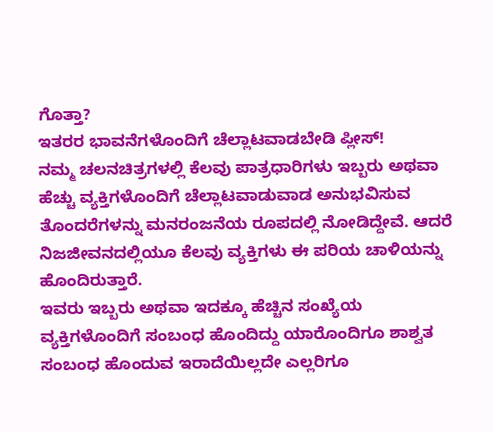ಗೊತ್ತಾ?
ಇತರರ ಭಾವನೆಗಳೊಂದಿಗೆ ಚೆಲ್ಲಾಟವಾಡಬೇಡಿ ಪ್ಲೀಸ್!
ನಮ್ಮ ಚಲನಚಿತ್ರಗಳಲ್ಲಿ ಕೆಲವು ಪಾತ್ರಧಾರಿಗಳು ಇಬ್ಬರು ಅಥವಾ ಹೆಚ್ಚು ವ್ಯಕ್ತಿಗಳೊಂದಿಗೆ ಚೆಲ್ಲಾಟವಾಡುವಾಡ ಅನುಭವಿಸುವ ತೊಂದರೆಗಳನ್ನು ಮನರಂಜನೆಯ ರೂಪದಲ್ಲಿ ನೋಡಿದ್ದೇವೆ. ಆದರೆ ನಿಜಜೀವನದಲ್ಲಿಯೂ ಕೆಲವು ವ್ಯಕ್ತಿಗಳು ಈ ಪರಿಯ ಚಾಳಿಯನ್ನು ಹೊಂದಿರುತ್ತಾರೆ.
ಇವರು ಇಬ್ಬರು ಅಥವಾ ಇದಕ್ಕೂ ಹೆಚ್ಚಿನ ಸಂಖ್ಯೆಯ ವ್ಯಕ್ತಿಗಳೊಂದಿಗೆ ಸಂಬಂಧ ಹೊಂದಿದ್ದು ಯಾರೊಂದಿಗೂ ಶಾಶ್ವತ ಸಂಬಂಧ ಹೊಂದುವ ಇರಾದೆಯಿಲ್ಲದೇ ಎಲ್ಲರಿಗೂ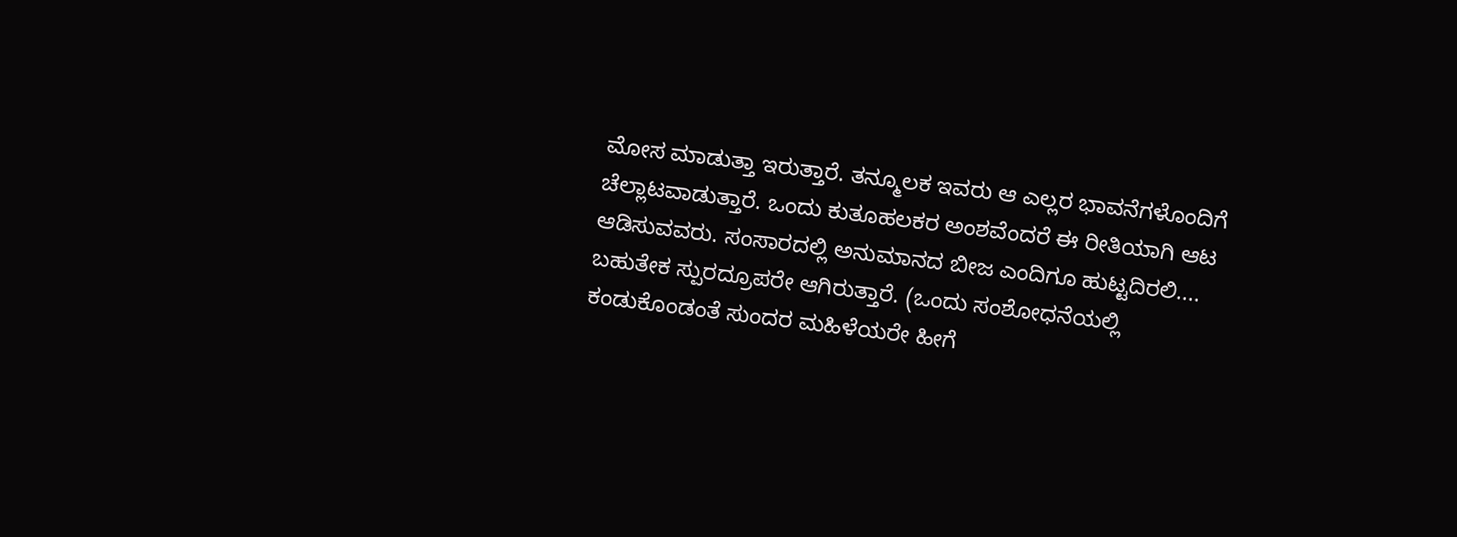ಮೋಸ ಮಾಡುತ್ತಾ ಇರುತ್ತಾರೆ. ತನ್ಮೂಲಕ ಇವರು ಆ ಎಲ್ಲರ ಭಾವನೆಗಳೊಂದಿಗೆ ಚೆಲ್ಲಾಟವಾಡುತ್ತಾರೆ. ಒಂದು ಕುತೂಹಲಕರ ಅಂಶವೆಂದರೆ ಈ ರೀತಿಯಾಗಿ ಆಟ ಆಡಿಸುವವರು. ಸಂಸಾರದಲ್ಲಿ ಅನುಮಾನದ ಬೀಜ ಎಂದಿಗೂ ಹುಟ್ಟದಿರಲಿ....
ಬಹುತೇಕ ಸ್ಪುರದ್ರೂಪರೇ ಆಗಿರುತ್ತಾರೆ. (ಒಂದು ಸಂಶೋಧನೆಯಲ್ಲಿ ಕಂಡುಕೊಂಡಂತೆ ಸುಂದರ ಮಹಿಳೆಯರೇ ಹೀಗೆ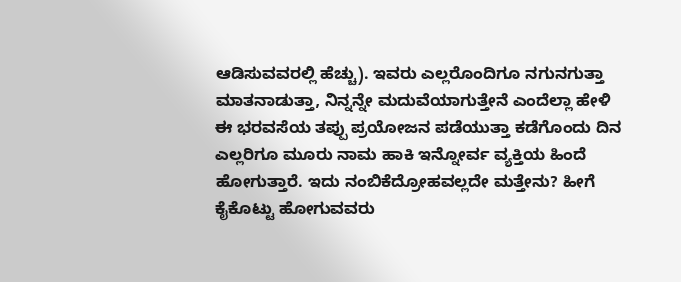ಆಡಿಸುವವರಲ್ಲಿ ಹೆಚ್ಚು). ಇವರು ಎಲ್ಲರೊಂದಿಗೂ ನಗುನಗುತ್ತಾ ಮಾತನಾಡುತ್ತಾ, ನಿನ್ನನ್ನೇ ಮದುವೆಯಾಗುತ್ತೇನೆ ಎಂದೆಲ್ಲಾ ಹೇಳಿ ಈ ಭರವಸೆಯ ತಪ್ಪು ಪ್ರಯೋಜನ ಪಡೆಯುತ್ತಾ ಕಡೆಗೊಂದು ದಿನ ಎಲ್ಲರಿಗೂ ಮೂರು ನಾಮ ಹಾಕಿ ಇನ್ನೋರ್ವ ವ್ಯಕ್ತಿಯ ಹಿಂದೆ ಹೋಗುತ್ತಾರೆ. ಇದು ನಂಬಿಕೆದ್ರೋಹವಲ್ಲದೇ ಮತ್ತೇನು? ಹೀಗೆ ಕೈಕೊಟ್ಟು ಹೋಗುವವರು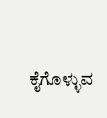ಕೈಗೊಳ್ಳುವ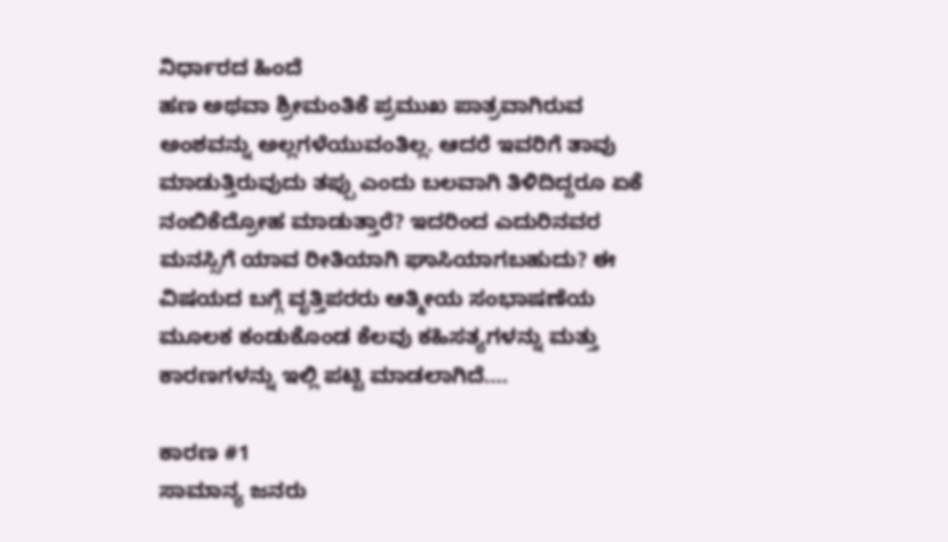ನಿರ್ಧಾರದ ಹಿಂದೆ
ಹಣ ಅಥವಾ ಶ್ರೀಮಂತಿಕೆ ಪ್ರಮುಖ ಪಾತ್ರವಾಗಿರುವ ಅಂಶವನ್ನು ಅಲ್ಲಗಳೆಯುವಂತಿಲ್ಲ. ಆದರೆ ಇವರಿಗೆ ತಾವು ಮಾಡುತ್ತಿರುವುದು ತಪ್ಪು ಎಂದು ಬಲವಾಗಿ ತಿಳಿದಿದ್ದರೂ ಏಕೆ ನಂಬಿಕೆದ್ರೋಹ ಮಾಡುತ್ತಾರೆ? ಇದರಿಂದ ಎದುರಿನವರ ಮನಸ್ಸಿಗೆ ಯಾವ ರೀತಿಯಾಗಿ ಘಾಸಿಯಾಗಬಹುದು? ಈ ವಿಷಯದ ಬಗ್ಗೆ ವೃತ್ತಿಪರರು ಆತ್ಮೀಯ ಸಂಭಾಷಣೆಯ ಮೂಲಕ ಕಂಡುಕೊಂಡ ಕೆಲವು ಕಹಿಸತ್ಯಗಳನ್ನು ಮತ್ತು ಕಾರಣಗಳನ್ನು ಇಲ್ಲಿ ಪಟ್ಟಿ ಮಾಡಲಾಗಿದೆ....

ಕಾರಣ #1
ಸಾಮಾನ್ಯ ಜನರು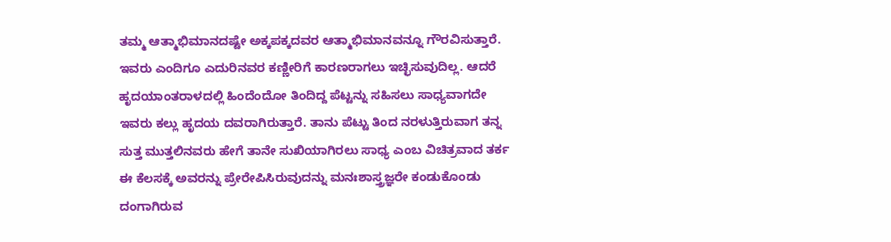ತಮ್ಮ ಆತ್ಮಾಭಿಮಾನದಷ್ಟೇ ಅಕ್ಕಪಕ್ಕದವರ ಆತ್ಮಾಭಿಮಾನವನ್ನೂ ಗೌರವಿಸುತ್ತಾರೆ. ಇವರು ಎಂದಿಗೂ ಎದುರಿನವರ ಕಣ್ಣೀರಿಗೆ ಕಾರಣರಾಗಲು ಇಚ್ಛಿಸುವುದಿಲ್ಲ. ಆದರೆ ಹೃದಯಾಂತರಾಳದಲ್ಲಿ ಹಿಂದೆಂದೋ ತಿಂದಿದ್ದ ಪೆಟ್ಟನ್ನು ಸಹಿಸಲು ಸಾಧ್ಯವಾಗದೇ ಇವರು ಕಲ್ಲು ಹೃದಯ ದವರಾಗಿರುತ್ತಾರೆ. ತಾನು ಪೆಟ್ಟು ತಿಂದ ನರಳುತ್ತಿರುವಾಗ ತನ್ನ ಸುತ್ತ ಮುತ್ತಲಿನವರು ಹೇಗೆ ತಾನೇ ಸುಖಿಯಾಗಿರಲು ಸಾಧ್ಯ ಎಂಬ ವಿಚಿತ್ರವಾದ ತರ್ಕ ಈ ಕೆಲಸಕ್ಕೆ ಅವರನ್ನು ಪ್ರೇರೇಪಿಸಿರುವುದನ್ನು ಮನಃಶಾಸ್ತ್ರಜ್ಞರೇ ಕಂಡುಕೊಂಡು ದಂಗಾಗಿರುವ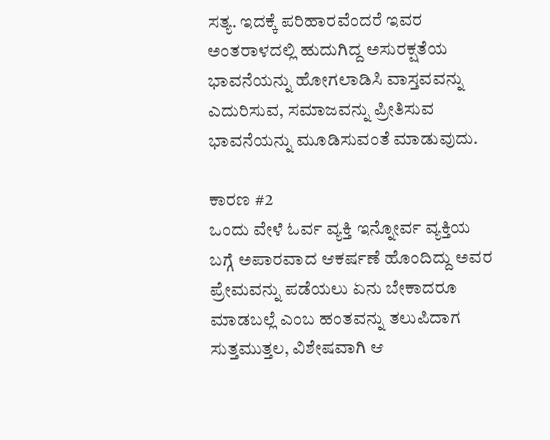ಸತ್ಯ. ಇದಕ್ಕೆ ಪರಿಹಾರವೆಂದರೆ ಇವರ ಅಂತರಾಳದಲ್ಲಿ ಹುದುಗಿದ್ದ ಅಸುರಕ್ಷತೆಯ ಭಾವನೆಯನ್ನು ಹೋಗಲಾಡಿಸಿ ವಾಸ್ತವವನ್ನು ಎದುರಿಸುವ, ಸಮಾಜವನ್ನು ಪ್ರೀತಿಸುವ ಭಾವನೆಯನ್ನು ಮೂಡಿಸುವಂತೆ ಮಾಡುವುದು.

ಕಾರಣ #2
ಒಂದು ವೇಳೆ ಓರ್ವ ವ್ಯಕ್ತಿ ಇನ್ನೋರ್ವ ವ್ಯಕ್ತಿಯ ಬಗ್ಗೆ ಅಪಾರವಾದ ಆಕರ್ಷಣೆ ಹೊಂದಿದ್ದು ಅವರ ಪ್ರೇಮವನ್ನು ಪಡೆಯಲು ಏನು ಬೇಕಾದರೂ ಮಾಡಬಲ್ಲೆ ಎಂಬ ಹಂತವನ್ನು ತಲುಪಿದಾಗ ಸುತ್ತಮುತ್ತಲ, ವಿಶೇಷವಾಗಿ ಆ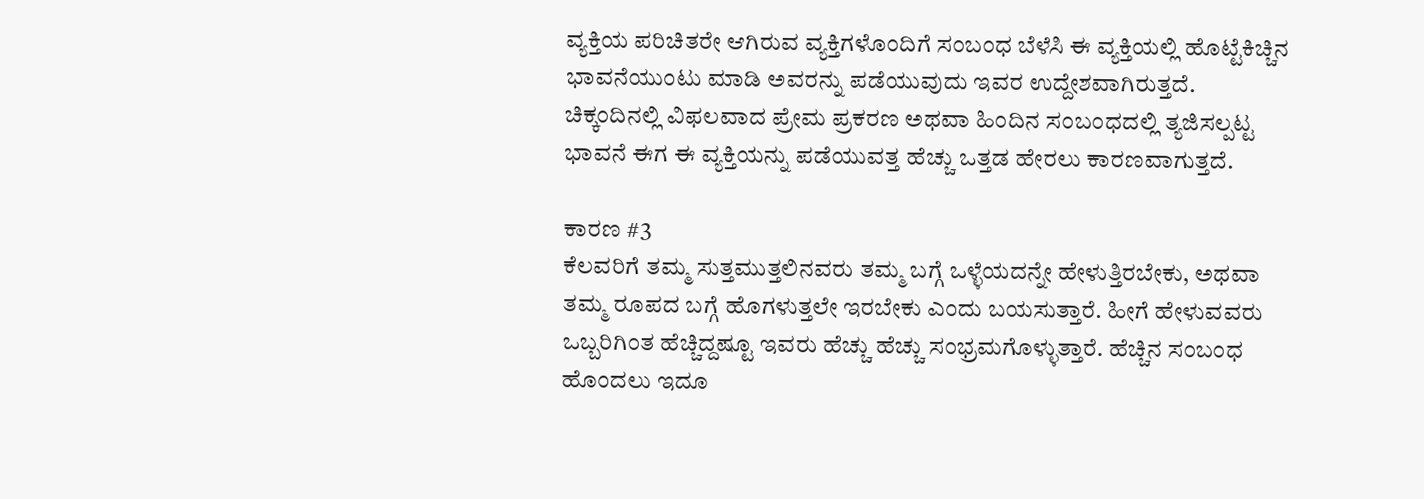ವ್ಯಕ್ತಿಯ ಪರಿಚಿತರೇ ಆಗಿರುವ ವ್ಯಕ್ತಿಗಳೊಂದಿಗೆ ಸಂಬಂಧ ಬೆಳೆಸಿ ಈ ವ್ಯಕ್ತಿಯಲ್ಲಿ ಹೊಟ್ಟೆಕಿಚ್ಚಿನ ಭಾವನೆಯುಂಟು ಮಾಡಿ ಅವರನ್ನು ಪಡೆಯುವುದು ಇವರ ಉದ್ದೇಶವಾಗಿರುತ್ತದೆ. ಚಿಕ್ಕಂದಿನಲ್ಲಿ ವಿಫಲವಾದ ಪ್ರೇಮ ಪ್ರಕರಣ ಅಥವಾ ಹಿಂದಿನ ಸಂಬಂಧದಲ್ಲಿ ತ್ಯಜಿಸಲ್ಪಟ್ಟ ಭಾವನೆ ಈಗ ಈ ವ್ಯಕ್ತಿಯನ್ನು ಪಡೆಯುವತ್ತ ಹೆಚ್ಚು ಒತ್ತಡ ಹೇರಲು ಕಾರಣವಾಗುತ್ತದೆ.

ಕಾರಣ #3
ಕೆಲವರಿಗೆ ತಮ್ಮ ಸುತ್ತಮುತ್ತಲಿನವರು ತಮ್ಮ ಬಗ್ಗೆ ಒಳ್ಳೆಯದನ್ನೇ ಹೇಳುತ್ತಿರಬೇಕು, ಅಥವಾ ತಮ್ಮ ರೂಪದ ಬಗ್ಗೆ ಹೊಗಳುತ್ತಲೇ ಇರಬೇಕು ಎಂದು ಬಯಸುತ್ತಾರೆ. ಹೀಗೆ ಹೇಳುವವರು ಒಬ್ಬರಿಗಿಂತ ಹೆಚ್ಚಿದ್ದಷ್ಟೂ ಇವರು ಹೆಚ್ಚು ಹೆಚ್ಚು ಸಂಭ್ರಮಗೊಳ್ಳುತ್ತಾರೆ. ಹೆಚ್ಚಿನ ಸಂಬಂಧ ಹೊಂದಲು ಇದೂ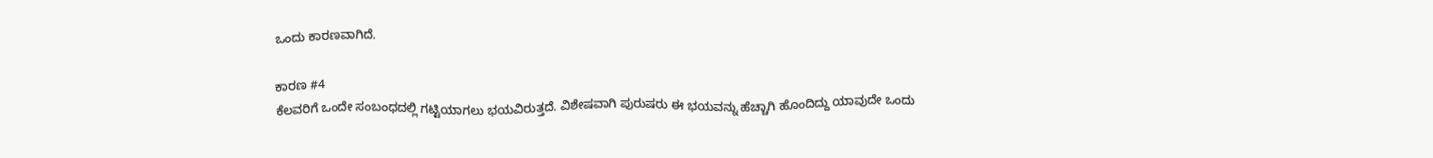ಒಂದು ಕಾರಣವಾಗಿದೆ.

ಕಾರಣ #4
ಕೆಲವರಿಗೆ ಒಂದೇ ಸಂಬಂಧದಲ್ಲಿ ಗಟ್ಟಿಯಾಗಲು ಭಯವಿರುತ್ತದೆ. ವಿಶೇಷವಾಗಿ ಪುರುಷರು ಈ ಭಯವನ್ನು ಹೆಚ್ಚಾಗಿ ಹೊಂದಿದ್ದು ಯಾವುದೇ ಒಂದು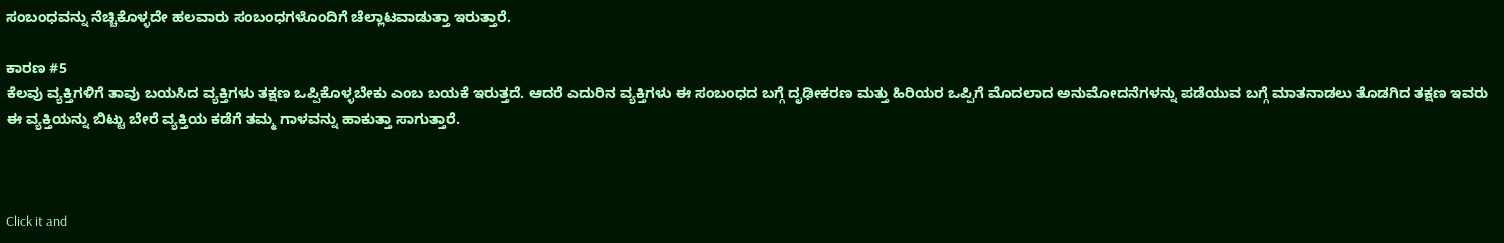ಸಂಬಂಧವನ್ನು ನೆಚ್ಚಿಕೊಳ್ಳದೇ ಹಲವಾರು ಸಂಬಂಧಗಳೊಂದಿಗೆ ಚೆಲ್ಲಾಟವಾಡುತ್ತಾ ಇರುತ್ತಾರೆ.

ಕಾರಣ #5
ಕೆಲವು ವ್ಯಕ್ತಿಗಳಿಗೆ ತಾವು ಬಯಸಿದ ವ್ಯಕ್ತಿಗಳು ತಕ್ಷಣ ಒಪ್ಪಿಕೊಳ್ಳಬೇಕು ಎಂಬ ಬಯಕೆ ಇರುತ್ತದೆ. ಆದರೆ ಎದುರಿನ ವ್ಯಕ್ತಿಗಳು ಈ ಸಂಬಂಧದ ಬಗ್ಗೆ ದೃಢೀಕರಣ ಮತ್ತು ಹಿರಿಯರ ಒಪ್ಪಿಗೆ ಮೊದಲಾದ ಅನುಮೋದನೆಗಳನ್ನು ಪಡೆಯುವ ಬಗ್ಗೆ ಮಾತನಾಡಲು ತೊಡಗಿದ ತಕ್ಷಣ ಇವರು ಈ ವ್ಯಕ್ತಿಯನ್ನು ಬಿಟ್ಟು ಬೇರೆ ವ್ಯಕ್ತಿಯ ಕಡೆಗೆ ತಮ್ಮ ಗಾಳವನ್ನು ಹಾಕುತ್ತಾ ಸಾಗುತ್ತಾರೆ.



Click it and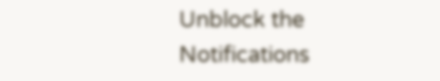Unblock the Notifications